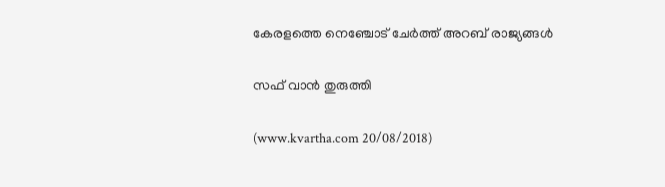കേരളത്തെ നെഞ്ചോട് ചേര്‍ത്ത് അറബ് രാജ്യങ്ങള്‍

സഫ് വാന്‍ തുരുത്തി

(www.kvartha.com 20/08/2018)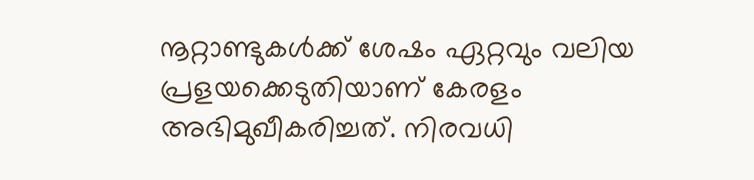നൂറ്റാണ്ടുകള്‍ക്ക് ശേഷം ഏറ്റവും വലിയ പ്രളയക്കെടുതിയാണ് കേരളം അഭിമുഖീകരിച്ചത്. നിരവധി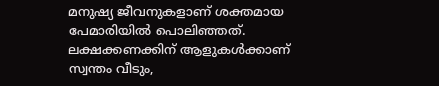മനുഷ്യ ജീവനുകളാണ് ശക്തമായ പേമാരിയില്‍ പൊലിഞ്ഞത്. ലക്ഷക്കണക്കിന് ആളുകള്‍ക്കാണ് സ്വന്തം വീടും,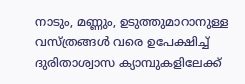നാടും, മണ്ണും, ഉടുത്തുമാറാനുള്ള വസ്ത്രങ്ങള്‍ വരെ ഉപേക്ഷിച്ച് ദുരിതാശ്വാസ ക്യാമ്പുകളിലേക്ക്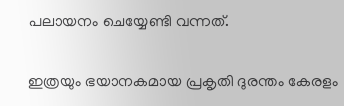പലായനം ചെയ്യേണ്ടി വന്നത്.

ഇത്രയും ഭയാനകമായ പ്രകൃതി ദുരന്തം കേരളം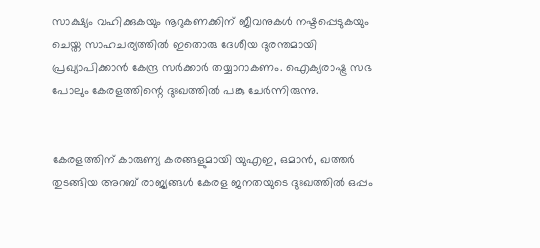സാക്ഷ്യം വഹിക്കുകയും നൂറുകണക്കിന് ജീവനുകള്‍ നഷ്ടപ്പെടുകയും ചെയ്ത സാഹചര്യത്തില്‍ ഇതൊരു ദേശീയ ദുരന്തമായി പ്രഖ്യാപിക്കാന്‍ കേന്ദ്ര സര്‍ക്കാര്‍ തയ്യാറാകണം. ഐക്യരാഷ്ട്ര സഭ പോലും കേരളത്തിന്റെ ദുഃഖത്തില്‍ പങ്കു ചേര്‍ന്നിരുന്നു.


കേരളത്തിന് കാരുണ്യ കരങ്ങളുമായി യുഎഇ, ഒമാന്‍, ഖത്തര്‍ തുടങ്ങിയ അറബ് രാജ്യങ്ങള്‍ കേരള ജനതയുടെ ദുഃഖത്തില്‍ ഒപ്പം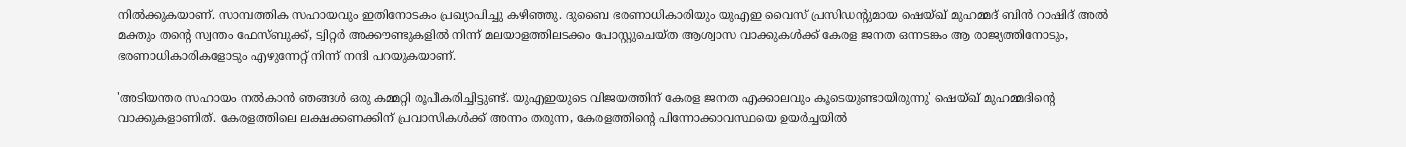നില്‍ക്കുകയാണ്. സാമ്പത്തിക സഹായവും ഇതിനോടകം പ്രഖ്യാപിച്ചു കഴിഞ്ഞു. ദുബൈ ഭരണാധികാരിയും യുഎഇ വൈസ് പ്രസിഡന്റുമായ ഷെയ്ഖ് മുഹമ്മദ് ബിന്‍ റാഷിദ് അല്‍ മക്തും തന്റെ സ്വന്തം ഫേസ്ബുക്ക്, ട്വിറ്റര്‍ അക്കൗണ്ടുകളില്‍ നിന്ന് മലയാളത്തിലടക്കം പോസ്റ്റുചെയ്ത ആശ്വാസ വാക്കുകള്‍ക്ക് കേരള ജനത ഒന്നടങ്കം ആ രാജ്യത്തിനോടും, ഭരണാധികാരികളോടും എഴുന്നേറ്റ് നിന്ന് നന്ദി പറയുകയാണ്.

'അടിയന്തര സഹായം നല്‍കാന്‍ ഞങ്ങള്‍ ഒരു കമ്മറ്റി രൂപീകരിച്ചിട്ടുണ്ട്. യുഎഇയുടെ വിജയത്തിന് കേരള ജനത എക്കാലവും കൂടെയുണ്ടായിരുന്നു' ഷെയ്ഖ് മുഹമ്മദിന്റെ വാക്കുകളാണിത്. കേരളത്തിലെ ലക്ഷക്കണക്കിന് പ്രവാസികള്‍ക്ക് അന്നം തരുന്ന, കേരളത്തിന്റെ പിന്നോക്കാവസ്ഥയെ ഉയര്‍ച്ചയില്‍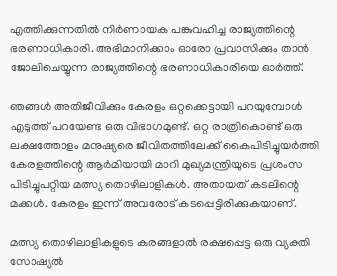എത്തിക്കുന്നതില്‍ നിര്‍ണായക പങ്കുവഹിച്ച രാജ്യത്തിന്റെ ഭരണാധികാരി. അഭിമാനിക്കാം ഓരോ പ്രവാസിക്കും താന്‍ ജോലിചെയ്യുന്ന രാജ്യത്തിന്റെ ഭരണാധികാരിയെ ഓര്‍ത്ത്.

ഞങ്ങള്‍ അതിജീവിക്കും കേരളം ഒറ്റക്കെട്ടായി പറയുമ്പോള്‍ എടുത്ത് പറയേണ്ട ഒരു വിഭാഗമുണ്ട്. ഒറ്റ രാത്രികൊണ്ട് ഒരു ലക്ഷത്തോളം മനുഷ്യരെ ജീവിതത്തിലേക്ക് കൈപിടിച്ചുയര്‍ത്തി കേരളത്തിന്റെ ആര്‍മിയായി മാറി മുഖ്യമന്ത്രിയുടെ പ്രശംസ പിടിച്ചുപറ്റിയ മത്സ്യ തൊഴിലാളികള്‍. അതായത് കടലിന്റെ മക്കള്‍. കേരളം ഇന്ന് അവരോട് കടപ്പെട്ടിരിക്കുകയാണ്.

മത്സ്യ തൊഴിലാളികളുടെ കരങ്ങളാല്‍ രക്ഷപ്പെട്ട ഒരു വ്യക്തി സോഷ്യല്‍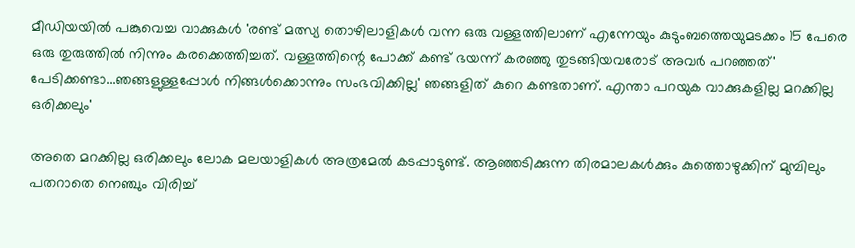മീഡിയയില്‍ പങ്കുവെച്ച വാക്കുകള്‍ 'രണ്ട് മത്സ്യ തൊഴിലാളികള്‍ വന്ന ഒരു വള്ളത്തിലാണ് എന്നേയും കുടുംബത്തെയുമടക്കം 15 പേരെ ഒരു തുരുത്തില്‍ നിന്നും കരക്കെത്തിച്ചത്. വള്ളത്തിന്റെ പോക്ക് കണ്ട് ഭയന്ന് കരഞ്ഞു തുടങ്ങിയവരോട് അവര്‍ പറഞ്ഞത്' പേടിക്കണ്ടാ...ഞങ്ങളുള്ളപ്പോള്‍ നിങ്ങള്‍ക്കൊന്നും സംഭവിക്കില്ല' ഞങ്ങളിത് കുറെ കണ്ടതാണ്. എന്താ പറയുക വാക്കുകളില്ല മറക്കില്ല ഒരിക്കലും'

അതെ മറക്കില്ല ഒരിക്കലും ലോക മലയാളികള്‍ അത്രമേല്‍ കടപ്പാടുണ്ട്. ആഞ്ഞടിക്കുന്ന തിരമാലകള്‍ക്കും കുത്തൊഴുക്കിന് മുമ്പിലും പതറാതെ നെഞ്ചും വിരിച്ച്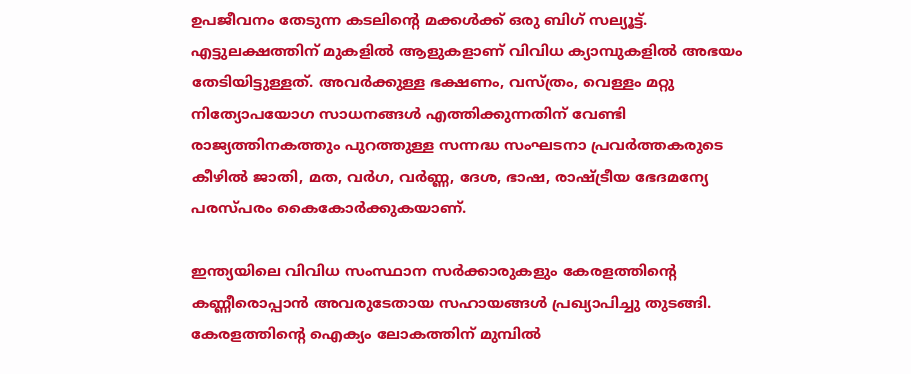ഉപജീവനം തേടുന്ന കടലിന്റെ മക്കള്‍ക്ക് ഒരു ബിഗ് സല്യൂട്ട്. എട്ടുലക്ഷത്തിന് മുകളില്‍ ആളുകളാണ് വിവിധ ക്യാമ്പുകളില്‍ അഭയം തേടിയിട്ടുള്ളത്. അവര്‍ക്കുള്ള ഭക്ഷണം, വസ്ത്രം, വെള്ളം മറ്റു നിത്യോപയോഗ സാധനങ്ങള്‍ എത്തിക്കുന്നതിന് വേണ്ടി രാജ്യത്തിനകത്തും പുറത്തുള്ള സന്നദ്ധ സംഘടനാ പ്രവര്‍ത്തകരുടെ കീഴില്‍ ജാതി, മത, വര്‍ഗ, വര്‍ണ്ണ, ദേശ, ഭാഷ, രാഷ്ട്രീയ ഭേദമന്യേ പരസ്പരം കൈകോര്‍ക്കുകയാണ്.

ഇന്ത്യയിലെ വിവിധ സംസ്ഥാന സര്‍ക്കാരുകളും കേരളത്തിന്റെ കണ്ണീരൊപ്പാന്‍ അവരുടേതായ സഹായങ്ങള്‍ പ്രഖ്യാപിച്ചു തുടങ്ങി. കേരളത്തിന്റെ ഐക്യം ലോകത്തിന് മുമ്പില്‍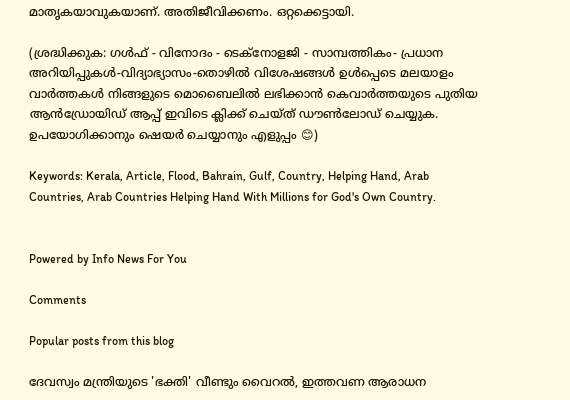മാതൃകയാവുകയാണ്. അതിജീവിക്കണം. ഒറ്റക്കെട്ടായി.

(ശ്രദ്ധിക്കുക: ഗൾഫ് - വിനോദം - ടെക്നോളജി - സാമ്പത്തികം- പ്രധാന അറിയിപ്പുകൾ-വിദ്യാഭ്യാസം-തൊഴിൽ വിശേഷങ്ങൾ ഉൾപ്പെടെ മലയാളം വാർത്തകൾ നിങ്ങളുടെ മൊബൈലിൽ ലഭിക്കാൻ കെവാർത്തയുടെ പുതിയ ആൻഡ്രോയിഡ് ആപ്പ് ഇവിടെ ക്ലിക്ക് ചെയ്ത് ഡൗൺലോഡ് ചെയ്യുക. ഉപയോഗിക്കാനും ഷെയർ ചെയ്യാനും എളുപ്പം 😊)

Keywords: Kerala, Article, Flood, Bahrain, Gulf, Country, Helping Hand, Arab Countries, Arab Countries Helping Hand With Millions for God's Own Country.


Powered by Info News For You

Comments

Popular posts from this blog

ദേവസ്വം മന്ത്രിയുടെ 'ഭക്തി' വീണ്ടും വൈറല്‍, ഇത്തവണ ആരാധന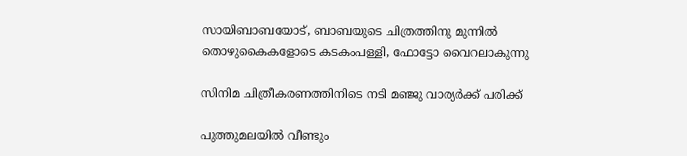സായിബാബയോട്, ബാബയുടെ ചിത്രത്തിനു മുന്നില്‍ തൊഴുകൈകളോടെ കടകംപള്ളി, ഫോട്ടോ വൈറലാകുന്നു

സിനിമ ചിത്രീകരണത്തിനിടെ നടി മഞ്ജു വാര്യര്‍ക്ക് പരിക്ക്

പുത്തുമലയില്‍ വീണ്ടും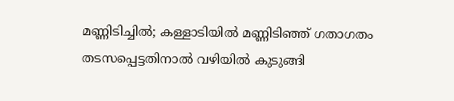മണ്ണിടിച്ചില്‍; കള്ളാടിയില്‍ മണ്ണിടിഞ്ഞ് ഗതാഗതം തടസപ്പെട്ടതിനാല്‍ വഴിയില്‍ കുടുങ്ങി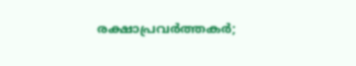രക്ഷാപ്രവര്‍ത്തകര്‍;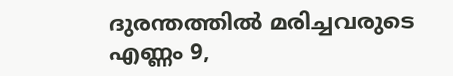ദുരന്തത്തില്‍ മരിച്ചവരുടെ എണ്ണം 9,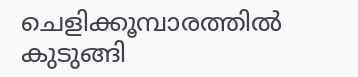ചെളിക്കൂമ്പാരത്തില്‍ കുടുങ്ങി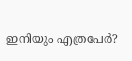ഇനിയും എത്രപേര്‍?